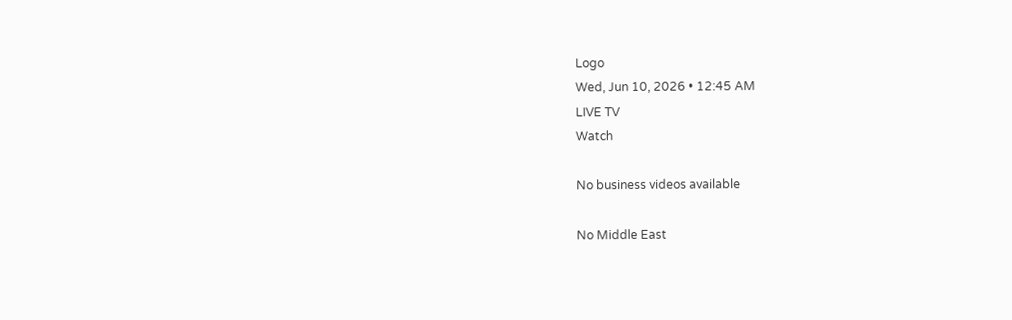Logo
Wed, Jun 10, 2026 • 12:45 AM
LIVE TV
Watch

No business videos available

No Middle East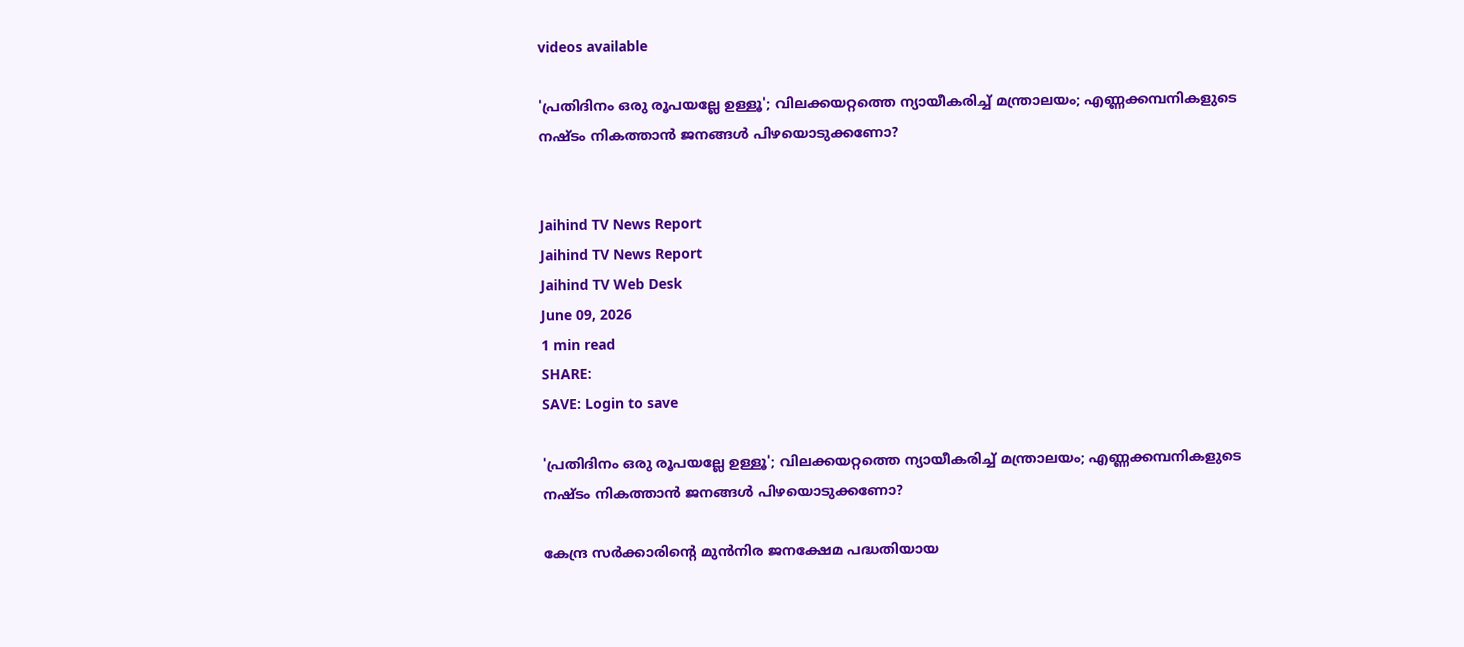videos available

'പ്രതിദിനം ഒരു രൂപയല്ലേ ഉള്ളൂ'; വിലക്കയറ്റത്തെ ന്യായീകരിച്ച് മന്ത്രാലയം; എണ്ണക്കമ്പനികളുടെ നഷ്ടം നികത്താൻ ജനങ്ങൾ പിഴയൊടുക്കണോ?


Jaihind TV News Report
Jaihind TV News Report
Jaihind TV Web Desk
June 09, 2026
1 min read
SHARE:
SAVE: Login to save

'പ്രതിദിനം ഒരു രൂപയല്ലേ ഉള്ളൂ'; വിലക്കയറ്റത്തെ ന്യായീകരിച്ച് മന്ത്രാലയം; എണ്ണക്കമ്പനികളുടെ നഷ്ടം നികത്താൻ ജനങ്ങൾ പിഴയൊടുക്കണോ?

കേന്ദ്ര സർക്കാരിന്റെ മുൻനിര ജനക്ഷേമ പദ്ധതിയായ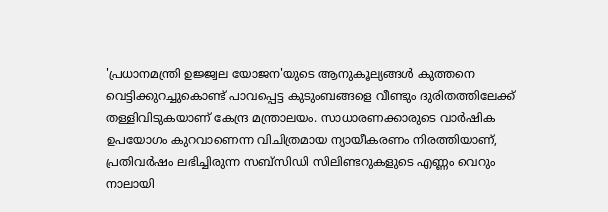'പ്രധാനമന്ത്രി ഉജ്ജ്വല യോജന'യുടെ ആനുകൂല്യങ്ങൾ കുത്തനെ വെട്ടിക്കുറച്ചുകൊണ്ട് പാവപ്പെട്ട കുടുംബങ്ങളെ വീണ്ടും ദുരിതത്തിലേക്ക് തള്ളിവിടുകയാണ് കേന്ദ്ര മന്ത്രാലയം. സാധാരണക്കാരുടെ വാർഷിക ഉപയോഗം കുറവാണെന്ന വിചിത്രമായ ന്യായീകരണം നിരത്തിയാണ്, പ്രതിവർഷം ലഭിച്ചിരുന്ന സബ്‌സിഡി സിലിണ്ടറുകളുടെ എണ്ണം വെറും നാലായി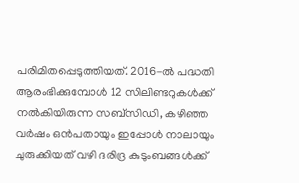പരിമിതപ്പെടുത്തിയത്. 2016-ൽ പദ്ധതി ആരംഭിക്കുമ്പോൾ 12 സിലിണ്ടറുകൾക്ക് നൽകിയിരുന്ന സബ്‌സിഡി, കഴിഞ്ഞ വർഷം ഒൻപതായും ഇപ്പോൾ നാലായും ചുരുക്കിയത് വഴി ദരിദ്ര കുടുംബങ്ങൾക്ക്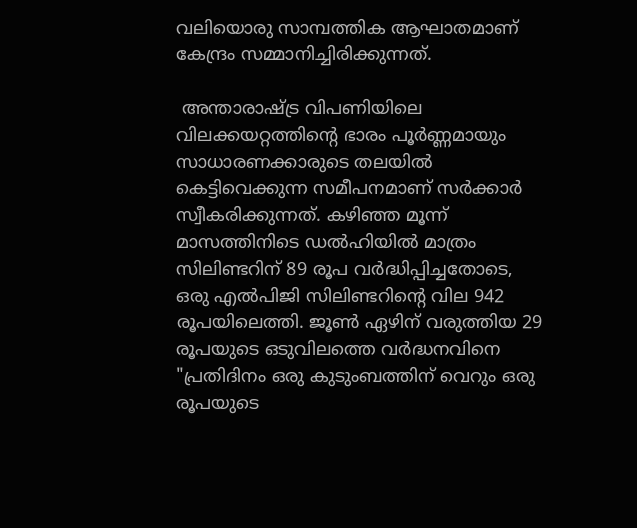വലിയൊരു സാമ്പത്തിക ആഘാതമാണ് കേന്ദ്രം സമ്മാനിച്ചിരിക്കുന്നത്.

 അന്താരാഷ്ട്ര വിപണിയിലെ വിലക്കയറ്റത്തിന്റെ ഭാരം പൂർണ്ണമായും സാധാരണക്കാരുടെ തലയിൽ കെട്ടിവെക്കുന്ന സമീപനമാണ് സർക്കാർ സ്വീകരിക്കുന്നത്. കഴിഞ്ഞ മൂന്ന് മാസത്തിനിടെ ഡൽഹിയിൽ മാത്രം സിലിണ്ടറിന് 89 രൂപ വർദ്ധിപ്പിച്ചതോടെ, ഒരു എൽപിജി സിലിണ്ടറിന്റെ വില 942 രൂപയിലെത്തി. ജൂൺ ഏഴിന് വരുത്തിയ 29 രൂപയുടെ ഒടുവിലത്തെ വർദ്ധനവിനെ "പ്രതിദിനം ഒരു കുടുംബത്തിന് വെറും ഒരു രൂപയുടെ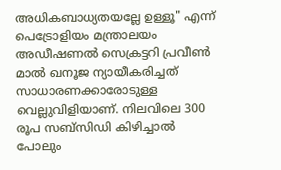അധികബാധ്യതയല്ലേ ഉള്ളൂ" എന്ന് പെട്രോളിയം മന്ത്രാലയം അഡീഷണൽ സെക്രട്ടറി പ്രവീൺ മാൽ ഖനൂജ ന്യായീകരിച്ചത് സാധാരണക്കാരോടുള്ള വെല്ലുവിളിയാണ്. നിലവിലെ 300 രൂപ സബ്‌സിഡി കിഴിച്ചാൽ പോലും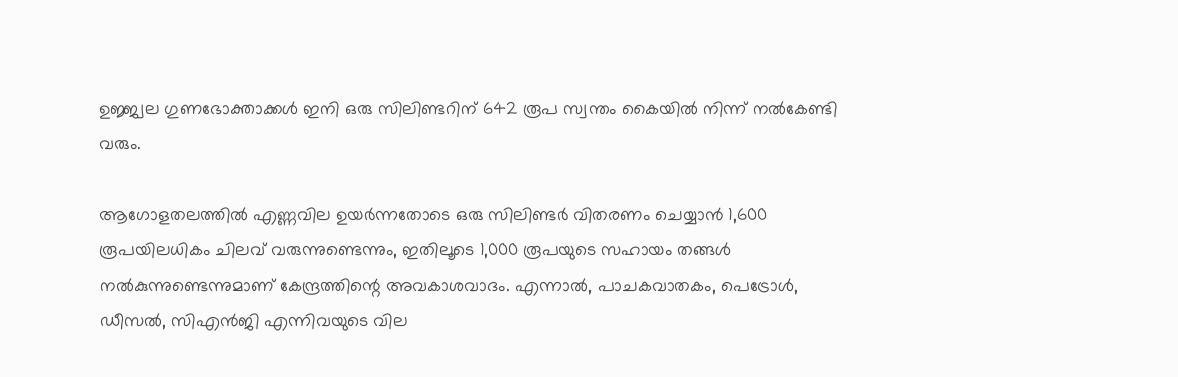ഉജ്ജ്വല ഗുണഭോക്താക്കൾ ഇനി ഒരു സിലിണ്ടറിന് 642 രൂപ സ്വന്തം കൈയിൽ നിന്ന് നൽകേണ്ടി വരും.

ആഗോളതലത്തിൽ എണ്ണവില ഉയർന്നതോടെ ഒരു സിലിണ്ടർ വിതരണം ചെയ്യാൻ 1,600 രൂപയിലധികം ചിലവ് വരുന്നുണ്ടെന്നും, ഇതിലൂടെ 1,000 രൂപയുടെ സഹായം തങ്ങൾ നൽകുന്നുണ്ടെന്നുമാണ് കേന്ദ്രത്തിന്റെ അവകാശവാദം. എന്നാൽ, പാചകവാതകം, പെട്രോൾ, ഡീസൽ, സിഎൻജി എന്നിവയുടെ വില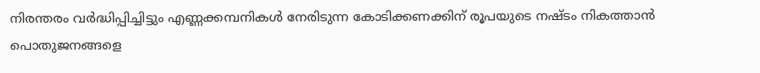നിരന്തരം വർദ്ധിപ്പിച്ചിട്ടും എണ്ണക്കമ്പനികൾ നേരിടുന്ന കോടിക്കണക്കിന് രൂപയുടെ നഷ്ടം നികത്താൻ പൊതുജനങ്ങളെ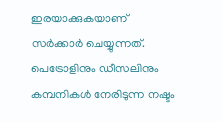ഇരയാക്കുകയാണ് സർക്കാർ ചെയ്യുന്നത്. പെട്രോളിനും ഡീസലിനും കമ്പനികൾ നേരിടുന്ന നഷ്ടം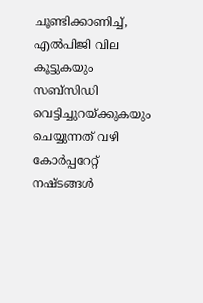ചൂണ്ടിക്കാണിച്ച്, എൽപിജി വില കൂട്ടുകയും സബ്‌സിഡി വെട്ടിച്ചുറയ്ക്കുകയും ചെയ്യുന്നത് വഴി കോർപ്പറേറ്റ് നഷ്ടങ്ങൾ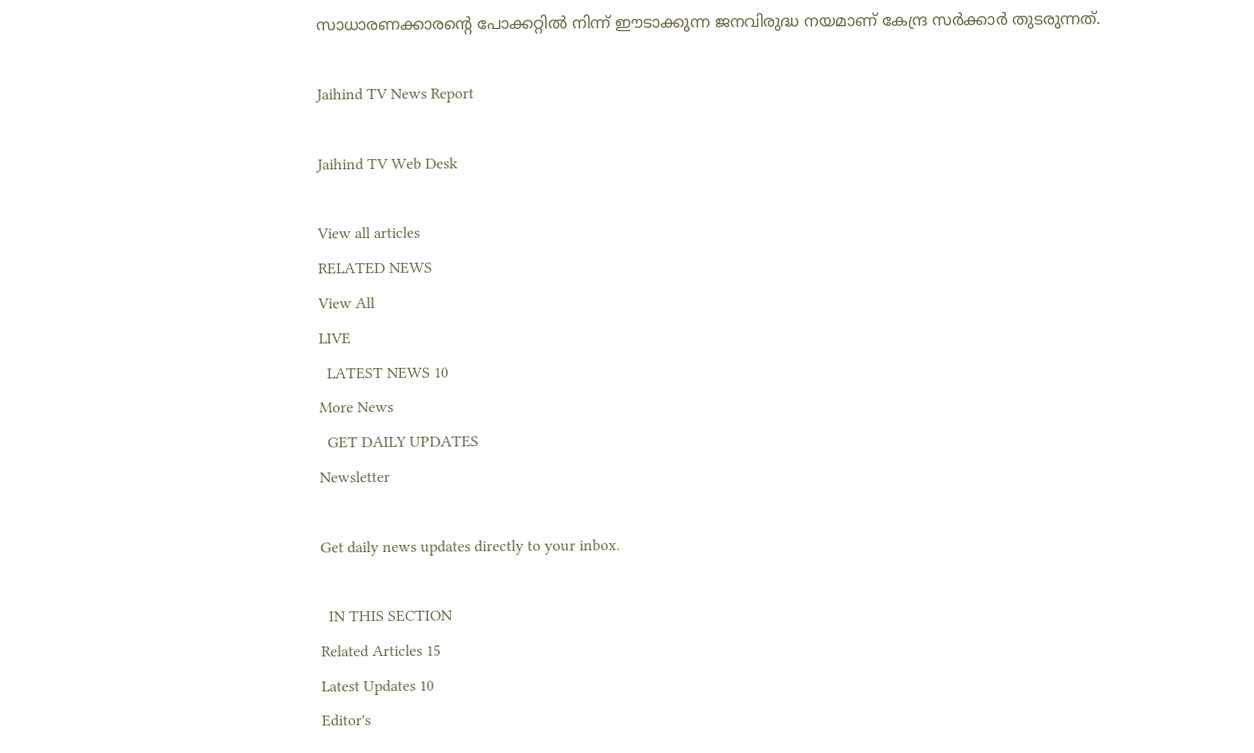സാധാരണക്കാരന്റെ പോക്കറ്റിൽ നിന്ന് ഈടാക്കുന്ന ജനവിരുദ്ധ നയമാണ് കേന്ദ്ര സർക്കാർ തുടരുന്നത്.

Jaihind TV News Report

Jaihind TV Web Desk

View all articles
RELATED NEWS
View All
LIVE
  LATEST NEWS 10
More News
  GET DAILY UPDATES
Newsletter

Get daily news updates directly to your inbox.

  IN THIS SECTION
Related Articles 15
Latest Updates 10
Editor's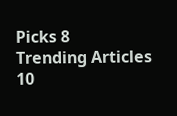Picks 8
Trending Articles 10